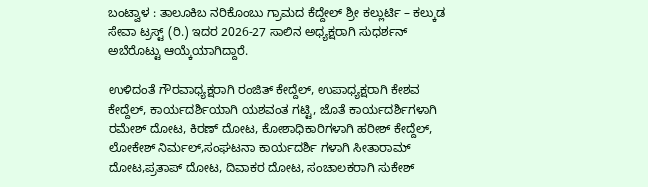ಬಂಟ್ವಾಳ : ತಾಲೂಕಿಬ ನರಿಕೊಂಬು ಗ್ರಾಮದ ಕೆದ್ದೇಲ್ ಶ್ರೀ ಕಲ್ಲುರ್ಟಿ – ಕಲ್ಕುಡ ಸೇವಾ ಟ್ರಸ್ಟ್ (ರಿ.) ಇದರ 2026-27 ಸಾಲಿನ ಅಧ್ಯಕ್ಷರಾಗಿ ಸುಧರ್ಶನ್ ಅಬೆರೊಟ್ಟು ಆಯ್ಕೆಯಾಗಿದ್ದಾರೆ.

ಉಳಿದಂತೆ ಗೌರವಾಧ್ಯಕ್ಷರಾಗಿ ರಂಜಿತ್ ಕೇದ್ದೆಲ್, ಉಪಾಧ್ಯಕ್ಷರಾಗಿ ಕೇಶವ ಕೇದ್ದೆಲ್, ಕಾರ್ಯದರ್ಶಿಯಾಗಿ ಯಶವಂತ ಗಟ್ಟಿ, ಜೊತೆ ಕಾರ್ಯದರ್ಶಿಗಳಾಗಿ ರಮೇಶ್ ದೋಟ, ಕಿರಣ್ ದೋಟ, ಕೋಶಾಧಿಕಾರಿಗಳಾಗಿ ಹರೀಶ್ ಕೇದ್ದೆಲ್, ಲೋಕೇಶ್ ನಿರ್ಮಲ್,ಸಂಘಟನಾ ಕಾರ್ಯದರ್ಶಿ ಗಳಾಗಿ ಸೀತಾರಾಮ್ ದೋಟ,ಪ್ರತಾಪ್ ದೋಟ, ದಿವಾಕರ ದೋಟ, ಸಂಚಾಲಕರಾಗಿ ಸುಕೇಶ್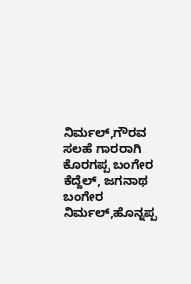ನಿರ್ಮಲ್,ಗೌರವ ಸಲಹೆ ಗಾರರಾಗಿ ಕೊರಗಪ್ಪ ಬಂಗೇರ ಕೆದ್ದೆಲ್, ಜಗನಾಥ ಬಂಗೇರ ನಿರ್ಮಲ್,ಹೊನ್ನಪ್ಪ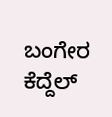ಬಂಗೇರ ಕೆದ್ದೆಲ್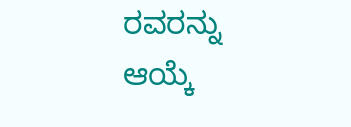ರವರನ್ನು ಆಯ್ಕೆ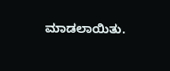ಮಾಡಲಾಯಿತು.